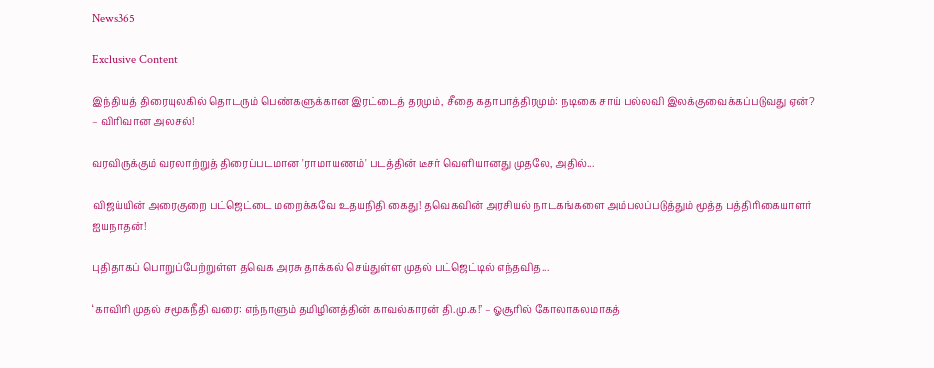News365

Exclusive Content

இந்தியத் திரையுலகில் தொடரும் பெண்களுக்கான இரட்டைத் தரமும், சீதை கதாபாத்திரமும்: நடிகை சாய் பல்லவி இலக்குவைக்கப்படுவது ஏன்? – விரிவான அலசல்!

வரவிருக்கும் வரலாற்றுத் திரைப்படமான 'ராமாயணம்' படத்தின் டீசர் வெளியானது முதலே, அதில்...

விஜய்யின் அரைகுறை பட்ஜெட்டை மறைக்கவே உதயநிதி கைது! தவெகவின் அரசியல் நாடகங்களை அம்பலப்படுத்தும் மூத்த பத்திரிகையாளர் ஐயநாதன்!

புதிதாகப் பொறுப்பேற்றுள்ள தவெக அரசு தாக்கல் செய்துள்ள முதல் பட்ஜெட்டில் எந்தவித...

‘காவிரி முதல் சமூகநீதி வரை: எந்நாளும் தமிழினத்தின் காவல்காரன் தி.மு.க!’ – ஓசூரில் கோலாகலமாகத்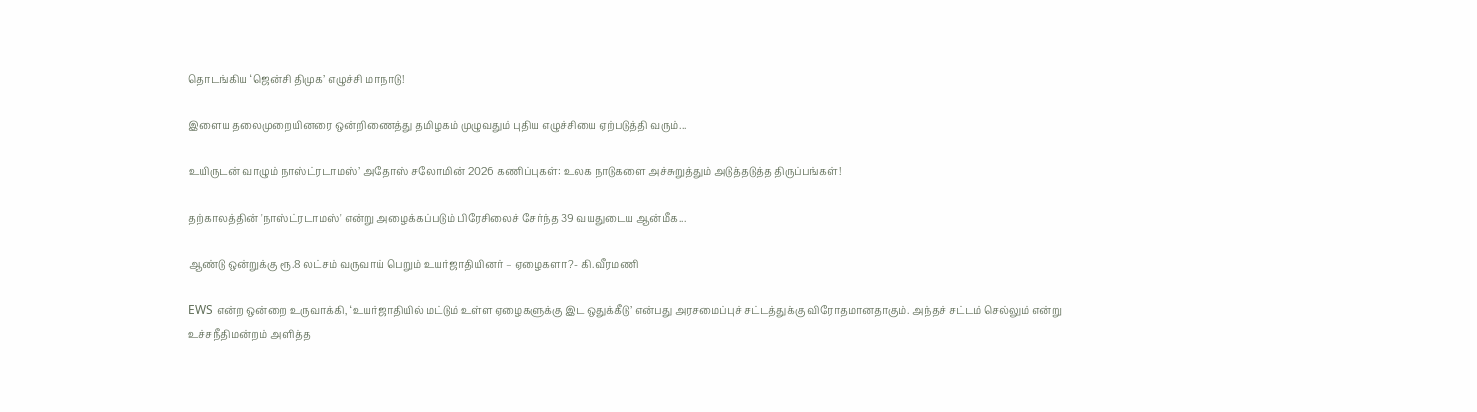தொடங்கிய ‘ஜென்சி திமுக’ எழுச்சி மாநாடு!

இளைய தலைமுறையினரை ஒன்றிணைத்து தமிழகம் முழுவதும் புதிய எழுச்சியை ஏற்படுத்தி வரும்...

உயிருடன் வாழும் நாஸ்ட்ரடாமஸ்’ அதோஸ் சலோமின் 2026 கணிப்புகள்: உலக நாடுகளை அச்சுறுத்தும் அடுத்தடுத்த திருப்பங்கள்!

தற்காலத்தின் 'நாஸ்ட்ரடாமஸ்' என்று அழைக்கப்படும் பிரேசிலைச் சேர்ந்த 39 வயதுடைய ஆன்மீக...

ஆண்டு ஒன்றுக்கு ரூ.8 லட்சம் வருவாய் பெறும் உயர்ஜாதியினர் – ஏழைகளா?- கி.வீரமணி

EWS என்ற ஒன்றை உருவாக்கி, ‘உயர்ஜாதியில் மட்டும் உள்ள ஏழைகளுக்கு இட ஒதுக்கீடு’ என்பது அரசமைப்புச் சட்டத்துக்கு விரோதமானதாகும். அந்தச் சட்டம் செல்லும் என்று உச்சநீதிமன்றம் அளித்த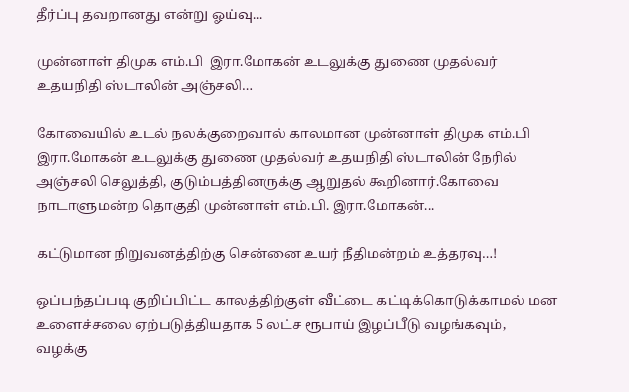தீர்ப்பு தவறானது என்று ஓய்வு...

முன்னாள் திமுக எம்.பி  இரா.மோகன் உடலுக்கு துணை முதல்வர் உதயநிதி ஸ்டாலின் அஞ்சலி…

கோவையில் உடல் நலக்குறைவால் காலமான முன்னாள் திமுக எம்.பி  இரா.மோகன் உடலுக்கு துணை முதல்வர் உதயநிதி ஸ்டாலின் நேரில் அஞ்சலி செலுத்தி, குடும்பத்தினருக்கு ஆறுதல் கூறினார்.கோவை நாடாளுமன்ற தொகுதி முன்னாள் எம்.பி. இரா.மோகன்...

கட்டுமான நிறுவனத்திற்கு சென்னை உயர் நீதிமன்றம் உத்தரவு…!

ஒப்பந்தப்படி குறிப்பிட்ட காலத்திற்குள் வீட்டை கட்டிக்கொடுக்காமல் மன உளைச்சலை ஏற்படுத்தியதாக 5 லட்ச ரூபாய் இழப்பீடு வழங்கவும், வழக்கு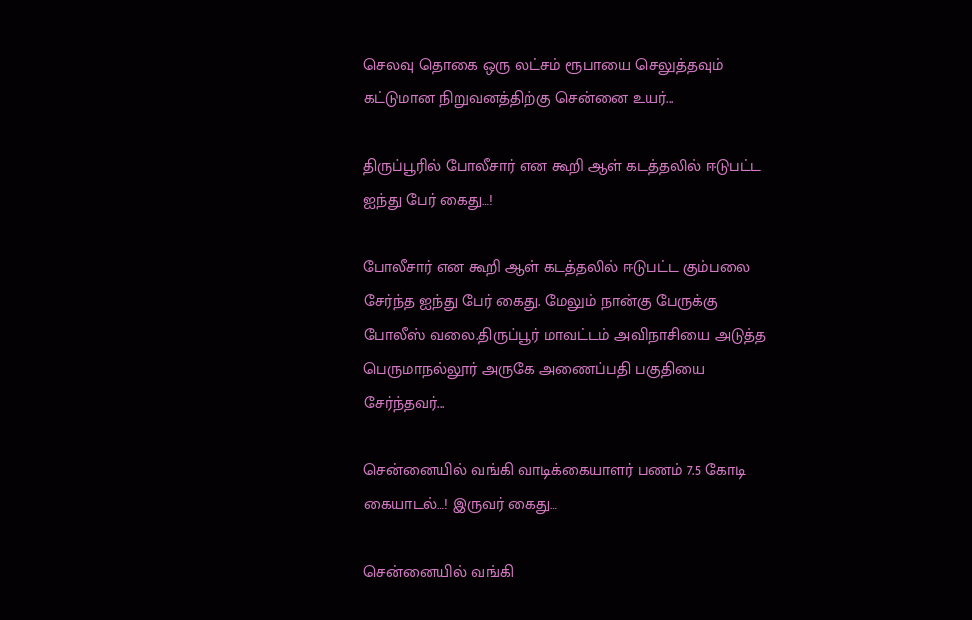செலவு தொகை ஒரு லட்சம் ரூபாயை செலுத்தவும் கட்டுமான நிறுவனத்திற்கு சென்னை உயர்...

திருப்பூரில் போலீசார் என கூறி ஆள் கடத்தலில் ஈடுபட்ட ஐந்து பேர் கைது…!

போலீசார் என கூறி ஆள் கடத்தலில் ஈடுபட்ட கும்பலை சேர்ந்த ஐந்து பேர் கைது. மேலும் நான்கு பேருக்கு போலீஸ் வலை.திருப்பூர் மாவட்டம் அவிநாசியை அடுத்த பெருமாநல்லூர் அருகே அணைப்பதி பகுதியை சேர்ந்தவர்...

சென்னையில் வங்கி வாடிக்கையாளர் பணம் 7.5 கோடி கையாடல்…! இருவர் கைது…

சென்னையில் வங்கி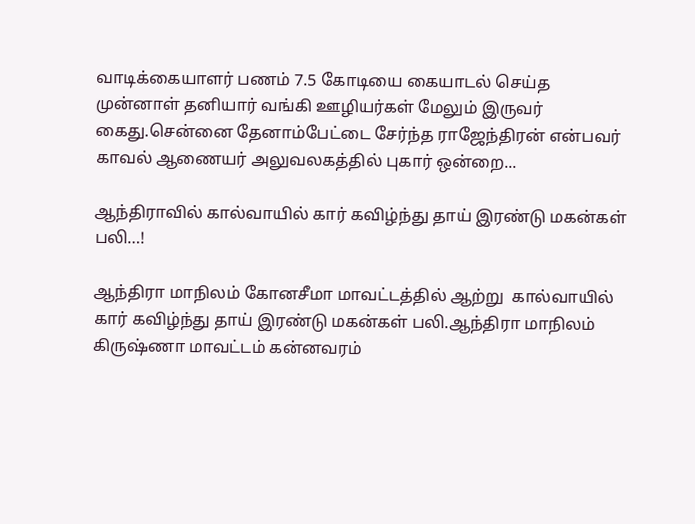வாடிக்கையாளர் பணம் 7.5 கோடியை கையாடல் செய்த முன்னாள் தனியார் வங்கி ஊழியர்கள் மேலும் இருவர் கைது.சென்னை தேனாம்பேட்டை சேர்ந்த ராஜேந்திரன் என்பவர் காவல் ஆணையர் அலுவலகத்தில் புகார் ஒன்றை...

ஆந்திராவில் கால்வாயில் கார் கவிழ்ந்து தாய் இரண்டு மகன்கள் பலி…!

ஆந்திரா மாநிலம் கோனசீமா மாவட்டத்தில் ஆற்று  கால்வாயில் கார் கவிழ்ந்து தாய் இரண்டு மகன்கள் பலி.ஆந்திரா மாநிலம் கிருஷ்ணா மாவட்டம் கன்னவரம்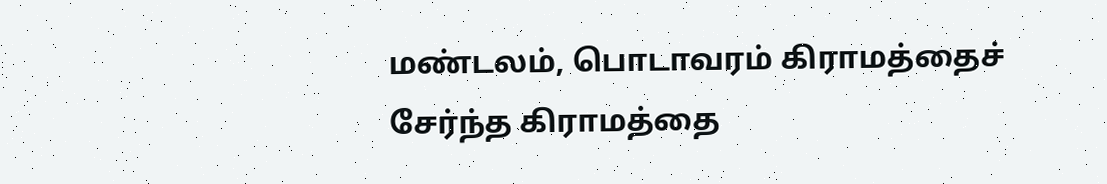மண்டலம், பொடாவரம் கிராமத்தைச் சேர்ந்த கிராமத்தை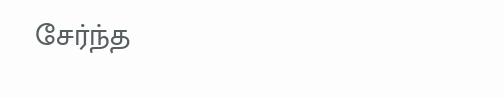சேர்ந்த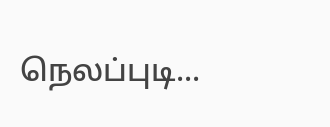நெலப்புடி...